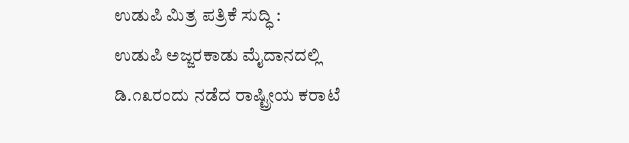ಉಡುಪಿ ಮಿತ್ರ ಪತ್ರಿಕೆ ಸುದ್ಧಿ :
ಉಡುಪಿ ಅಜ್ಜರಕಾಡು ಮೈದಾನದಲ್ಲಿ ಡಿ.೧೩ರಂದು ನಡೆದ ರಾಷ್ಟ್ರೀಯ ಕರಾಟೆ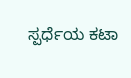ಸ್ಪರ್ಧೆಯ ಕಟಾ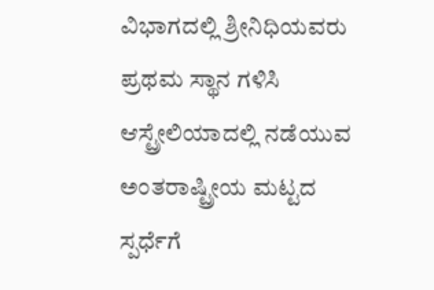ವಿಭಾಗದಲ್ಲಿ ಶ್ರೀನಿಧಿಯವರು ಪ್ರಥಮ ಸ್ಥಾನ ಗಳಿಸಿ ಆಸ್ಟ್ರೇಲಿಯಾದಲ್ಲಿ ನಡೆಯುವ ಅಂತರಾಷ್ಟ್ರೀಯ ಮಟ್ಟದ ಸ್ಪರ್ಧೆಗೆ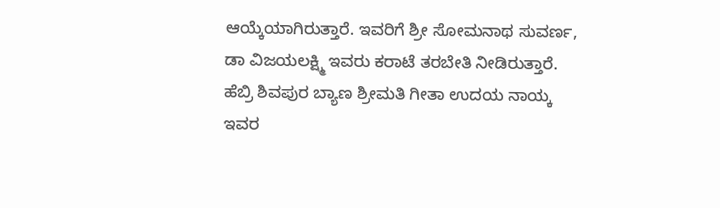ಆಯ್ಕೆಯಾಗಿರುತ್ತಾರೆ. ಇವರಿಗೆ ಶ್ರೀ ಸೋಮನಾಥ ಸುವರ್ಣ, ಡಾ ವಿಜಯಲಕ್ಷ್ಮಿ ಇವರು ಕರಾಟೆ ತರಬೇತಿ ನೀಡಿರುತ್ತಾರೆ. ಹೆಬ್ರಿ ಶಿವಪುರ ಬ್ಯಾಣ ಶ್ರೀಮತಿ ಗೀತಾ ಉದಯ ನಾಯ್ಕ ಇವರ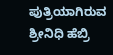ಪುತ್ರಿಯಾಗಿರುವ ಶ್ರೀನಿಧಿ ಹೆಬ್ರಿ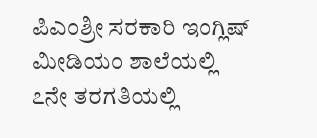ಪಿಎಂಶ್ರೀ ಸರಕಾರಿ ಇಂಗ್ಲಿಷ್ ಮೀಡಿಯಂ ಶಾಲೆಯಲ್ಲಿ ೭ನೇ ತರಗತಿಯಲ್ಲಿ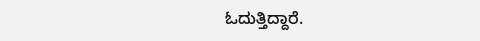ಓದುತ್ತಿದ್ದಾರೆ.